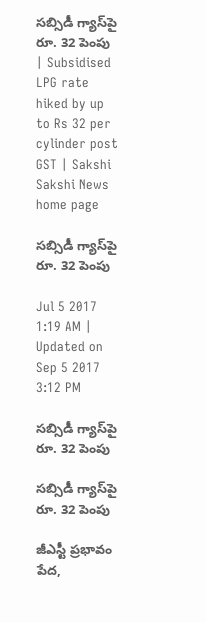సబ్సిడీ గ్యాస్‌పై రూ. 32 పెంపు | Subsidised LPG rate hiked by up to Rs 32 per cylinder post GST | Sakshi
Sakshi News home page

సబ్సిడీ గ్యాస్‌పై రూ. 32 పెంపు

Jul 5 2017 1:19 AM | Updated on Sep 5 2017 3:12 PM

సబ్సిడీ గ్యాస్‌పై రూ. 32 పెంపు

సబ్సిడీ గ్యాస్‌పై రూ. 32 పెంపు

జీఎస్టీ ప్రభావం పేద,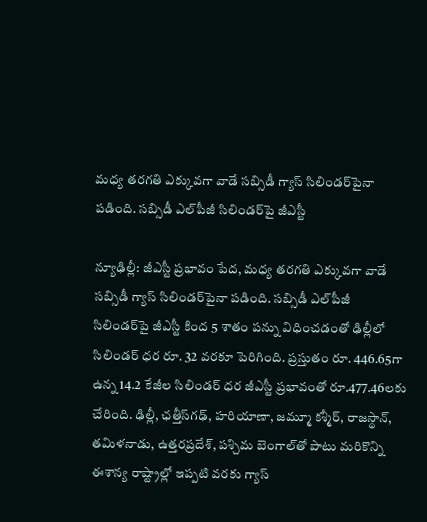మధ్య తరగతి ఎక్కువగా వాడే సబ్సిడీ గ్యాస్‌ సిలిండర్‌పైనా పడింది. సబ్సిడీ ఎల్‌పీజీ సిలిండర్‌పై జీఎస్టీ

న్యూఢిల్లీ: జీఎస్టీ ప్రభావం పేద, మధ్య తరగతి ఎక్కువగా వాడే సబ్సిడీ గ్యాస్‌ సిలిండర్‌పైనా పడింది. సబ్సిడీ ఎల్‌పీజీ సిలిండర్‌పై జీఎస్టీ కింద 5 శాతం పన్ను విధించడంతో ఢిల్లీలో సిలిండర్‌ ధర రూ. 32 వరకూ పెరిగింది. ప్రస్తుతం రూ. 446.65గా ఉన్న 14.2 కేజీల సిలిండర్‌ ధర జీఎస్టీ ప్రభావంతో రూ.477.46లకు చేరింది. ఢిల్లీ, ఛత్తీస్‌గఢ్, హరియాణా, జమ్మూ కశ్మీర్, రాజస్థాన్, తమిళనాడు, ఉత్తరప్రదేశ్, పశ్చిమ బెంగాల్‌తో పాటు మరికొన్ని ఈశాన్య రాష్ట్రాల్లో ఇప్పటి వరకు గ్యాస్‌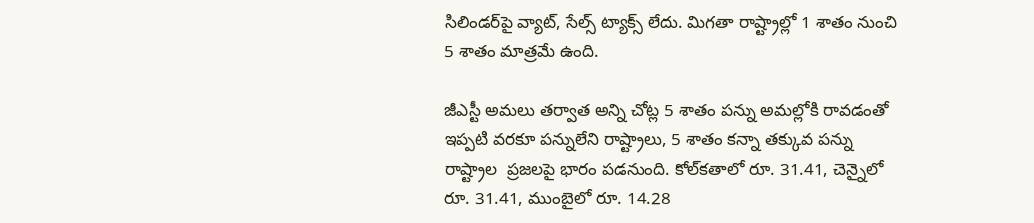సిలిండర్‌పై వ్యాట్, సేల్స్‌ ట్యాక్స్‌ లేదు. మిగతా రాష్ట్రాల్లో 1 శాతం నుంచి 5 శాతం మాత్రమే ఉంది.

జీఎస్టీ అమలు తర్వాత అన్ని చోట్ల 5 శాతం పన్ను అమల్లోకి రావడంతో ఇప్పటి వరకూ పన్నులేని రాష్ట్రాలు, 5 శాతం కన్నా తక్కువ పన్ను రాష్ట్రాల  ప్రజలపై భారం పడనుంది. కోల్‌కతాలో రూ. 31.41, చెన్నైలో రూ. 31.41, ముంబైలో రూ. 14.28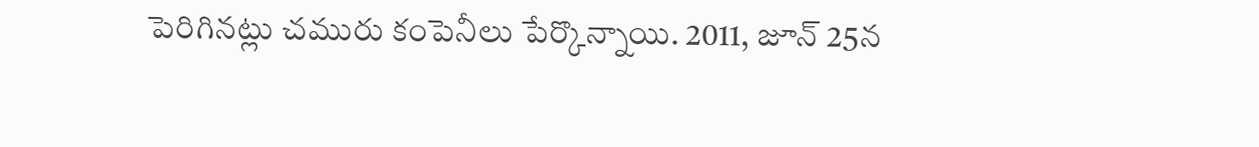పెరిగినట్లు చమురు కంపెనీలు పేర్కొన్నాయి. 2011, జూన్‌ 25న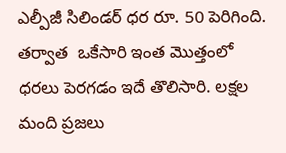ఎల్పీజీ సిలిండర్‌ ధర రూ. 50 పెరిగింది. తర్వాత  ఒకేసారి ఇంత మొత్తంలో ధరలు పెరగడం ఇదే తొలిసారి. లక్షల మంది ప్రజలు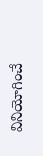వినియోగించే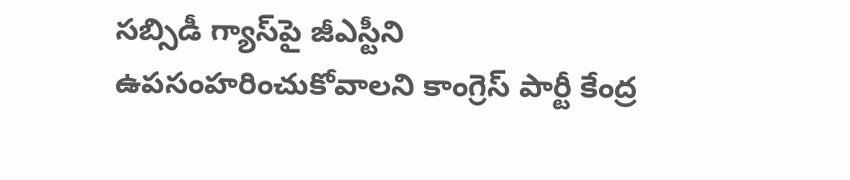సబ్సిడీ గ్యాస్‌పై జీఎస్టీని ఉపసంహరించుకోవాలని కాంగ్రెస్‌ పార్టీ కేంద్ర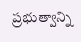ప్రభుత్వాన్ని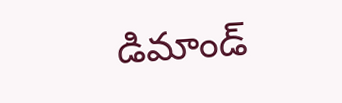డిమాండ్‌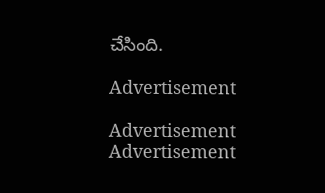చేసింది.

Advertisement

Advertisement
Advertisement